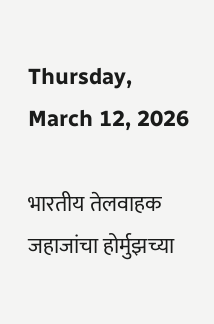Thursday, March 12, 2026

भारतीय तेलवाहक जहाजांचा होर्मुझच्या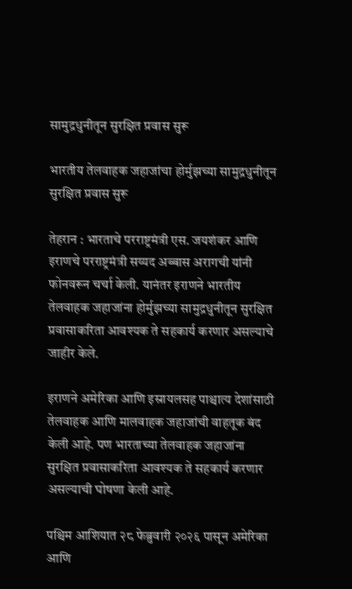सामुद्रधुनीतून सुरक्षित प्रवास सुरू

भारतीय तेलवाहक जहाजांचा होर्मुझच्या सामुद्रधुनीतून सुरक्षित प्रवास सुरू

तेहरान : भारताचे परराष्ट्रमंत्री एस. जयशंकर आणि इराणचे परराष्ट्रमंत्री सय्यद अब्बास अरागची यांनी फोनवरून चर्चा केली. यानंतर इराणने भारतीय तेलवाहक जहाजांना होर्मुझच्या सामुद्रधुनीतून सुरक्षित प्रवासाकरिता आवश्यक ते सहकार्य करणार असल्याचे जाहीर केले.

इराणने अमेरिका आणि इस्रायलसह पाश्चात्य देशांसाठी तेलवाहक आणि मालवाहक जहाजांची वाहतूक बंद केली आहे. पण भारताच्या तेलवाहक जहाजांना सुरक्षित प्रवासाकरिता आवश्यक ते सहकार्य करणार असल्याची घोषणा केली आहे.

पश्चिम आशियात २८ फेब्रुवारी २०२६ पासून अमेरिका आणि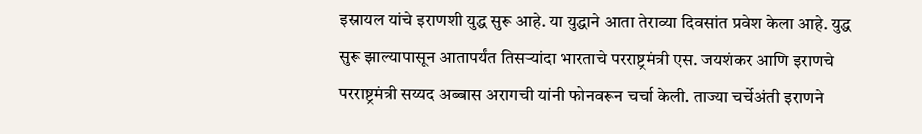इस्रायल यांचे इराणशी युद्ध सुरू आहे. या युद्धाने आता तेराव्या दिवसांत प्रवेश केला आहे. युद्ध सुरू झाल्यापासून आतापर्यंत तिसऱ्यांदा भारताचे परराष्ट्रमंत्री एस. जयशंकर आणि इराणचे परराष्ट्रमंत्री सय्यद अब्बास अरागची यांनी फोनवरून चर्चा केली. ताज्या चर्चेअंती इराणने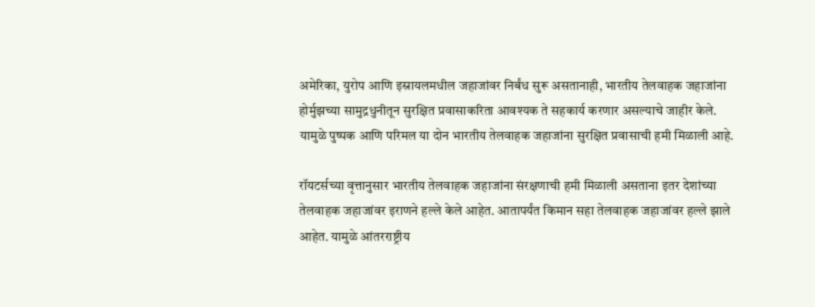अमेरिका, युरोप आणि इस्रायलमधील जहाजांवर निर्बंध सुरू असतानाही, भारतीय तेलवाहक जहाजांना होर्मुझच्या सामुद्रधुनीतून सुरक्षित प्रवासाकरिता आवश्यक ते सहकार्य करणार असल्याचे जाहीर केले. यामुळे पुष्पक आणि परिमल या दोन भारतीय तेलवाहक जहाजांना सुरक्षित प्रवासाची हमी मिळाली आहे.

रॉयटर्सच्या वृत्तानुसार भारतीय तेलवाहक जहाजांना संरक्षणाची हमी मिळाली असताना इतर देशांच्या तेलवाहक जहाजांवर इराणने हल्ले केले आहेत. आतापर्यंत किमान सहा तेलवाहक जहाजांवर हल्ले झाले आहेत. यामुळे आंतरराष्ट्रीय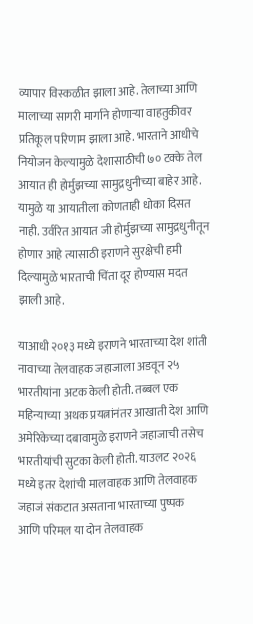व्यापार विस्कळीत झाला आहे. तेलाच्या आणि मालाच्या सागरी मार्गाने होणाऱ्या वाहतुकीवर प्रतिकूल परिणाम झाला आहे. भारताने आधीचे नियोजन केल्यामुळे देशासाठीची ७० टक्के तेल आयात ही होर्मुझच्या सामुद्रधुनीच्या बाहेर आहे. यामुळे या आयातीला कोणताही धोका दिसत नाही. उर्वरित आयात जी होर्मुझच्या सामुद्रधुनीतून होणार आहे त्यासाठी इराणने सुरक्षेची हमी दिल्यामुळे भारताची चिंता दूर होण्यास मदत झाली आहे.

याआधी २०१३ मध्ये इराणने भारताच्या देश शांती नावाच्या तेलवाहक जहाजाला अडवून २५ भारतीयांना अटक केली होती. तब्बल एक महिन्याच्या अथक प्रयत्नांनंतर आखाती देश आणि अमेरिकेच्या दबावामुळे इराणने जहाजाची तसेच भारतीयांची सुटका केली होती. याउलट २०२६ मध्ये इतर देशांची मालवाहक आणि तेलवाहक जहाजं संकटात असताना भारताच्या पुष्पक आणि परिमल या दोन तेलवाहक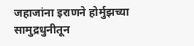जहाजांना इराणने होर्मुझच्या सामुद्रधुनीतून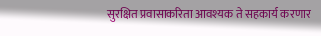सुरक्षित प्रवासाकरिता आवश्यक ते सहकार्य करणार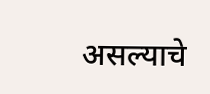असल्याचे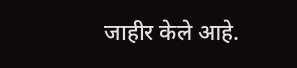जाहीर केले आहे.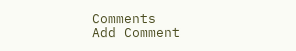Comments
Add Comment